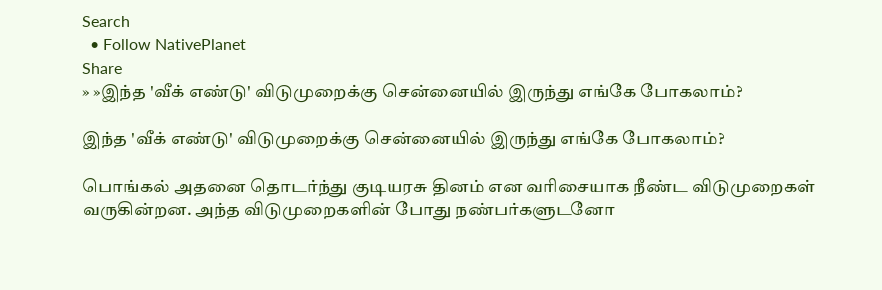Search
  • Follow NativePlanet
Share
» »இந்த 'வீக் எண்டு' விடுமுறைக்கு சென்னையில் இருந்து எங்கே போகலாம்?

இந்த 'வீக் எண்டு' விடுமுறைக்கு சென்னையில் இருந்து எங்கே போகலாம்?

பொங்கல் அதனை தொடர்ந்து குடியரசு தினம் என வரிசையாக நீண்ட விடுமுறைகள் வருகின்றன. அந்த விடுமுறைகளின் போது நண்பர்களுடனோ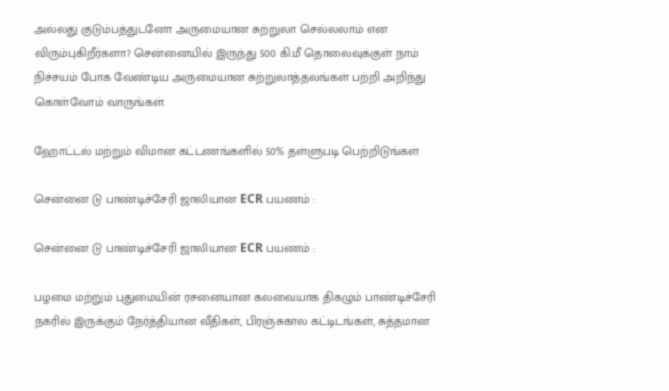அல்லது குடும்பத்துடனோ அருமையான சுற்றுலா செல்லலாம் என விரும்புகிறீர்களா? சென்னையில் இருந்து 500 கி.மீ தொலைவுக்குள் நாம் நிச்சயம் போக வேண்டிய அருமையான சுற்றுலாத்தலங்கள் பற்றி அறிந்து கொள்வோம் வாருங்கள்.

ஹோட்டல் மற்றும் விமான கட்டணங்களில் 50% தள்ளுபடி பெற்றிடுங்கள்

சென்னை டு பாண்டிச்சேரி ஜாலியான ECR பயணம் :

சென்னை டு பாண்டிச்சேரி ஜாலியான ECR பயணம் :

பழமை மற்றும் புதுமையின் ரசனையான கலவையாக திகழும் பாண்டிச்சேரி நகரில் இருக்கும் நேர்த்தியான வீதிகள், பிரஞ்சுகால கட்டிடங்கள், சுத்தமான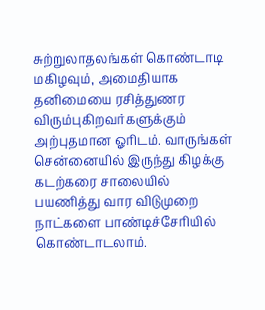சுற்றுலாதலங்கள் கொண்டாடி மகிழவும், அமைதியாக தனிமையை ரசித்துணர விரும்புகிறவர்களுக்கும் அற்புதமான ஓரிடம். வாருங்கள் சென்னையில் இருந்து கிழக்கு கடற்கரை சாலையில் பயணித்து வார விடுமுறை நாட்களை பாண்டிச்சேரியில் கொண்டாடலாம்.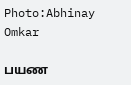Photo:Abhinay Omkar

பயண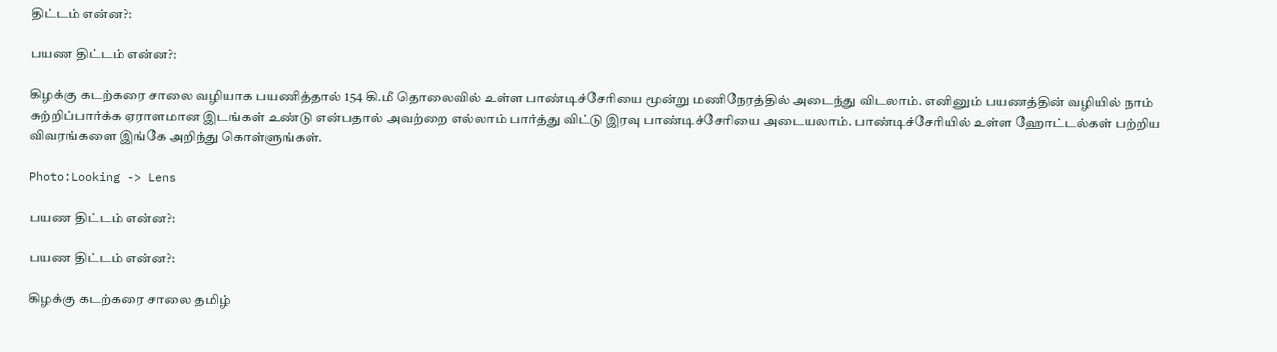திட்டம் என்ன?:

பயண திட்டம் என்ன?:

கிழக்கு கடற்கரை சாலை வழியாக பயணித்தால் 154 கி.மீ தொலைவில் உள்ள பாண்டிச்சேரியை மூன்று மணிநேரத்தில் அடைந்து விடலாம். எனினும் பயணத்தின் வழியில் நாம் சுற்றிப்பார்க்க ஏராளமான இடங்கள் உண்டு என்பதால் அவற்றை எல்லாம் பார்த்து விட்டு இரவு பாண்டிச்சேரியை அடையலாம். பாண்டிச்சேரியில் உள்ள ஹோட்டல்கள் பற்றிய விவரங்களை இங்கே அறிந்து கொள்ளுங்கள்.

Photo:Looking -> Lens

பயண திட்டம் என்ன?:

பயண திட்டம் என்ன?:

கிழக்கு கடற்கரை சாலை தமிழ்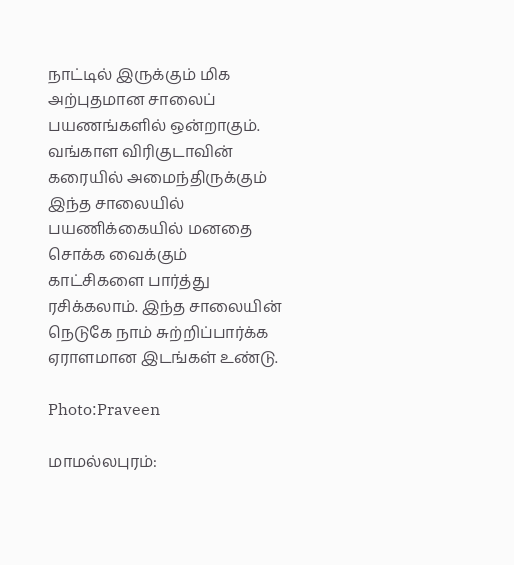நாட்டில் இருக்கும் மிக அற்புதமான சாலைப் பயணங்களில் ஒன்றாகும். வங்காள விரிகுடாவின் கரையில் அமைந்திருக்கும் இந்த சாலையில் பயணிக்கையில் மனதை சொக்க வைக்கும் காட்சிகளை பார்த்து ரசிக்கலாம். இந்த சாலையின் நெடுகே நாம் சுற்றிப்பார்க்க ஏராளமான இடங்கள் உண்டு.

Photo:Praveen

மாமல்லபுரம்: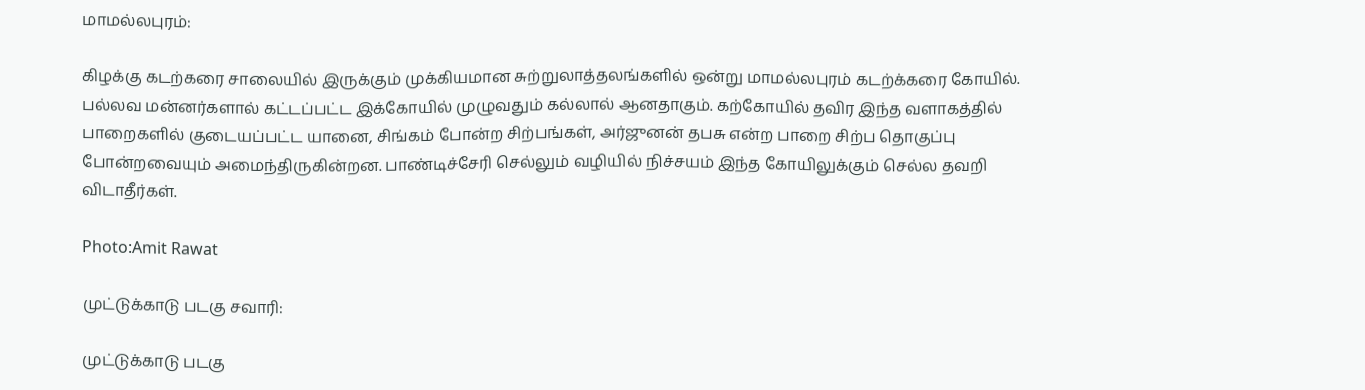மாமல்லபுரம்:

கிழக்கு கடற்கரை சாலையில் இருக்கும் முக்கியமான சுற்றுலாத்தலங்களில் ஒன்று மாமல்லபுரம் கடற்க்கரை கோயில். பல்லவ மன்னர்களால் கட்டப்பட்ட இக்கோயில் முழுவதும் கல்லால் ஆனதாகும். கற்கோயில் தவிர இந்த வளாகத்தில் பாறைகளில் குடையப்பட்ட யானை, சிங்கம் போன்ற சிற்பங்கள், அர்ஜுனன் தபசு என்ற பாறை சிற்ப தொகுப்பு போன்றவையும் அமைந்திருகின்றன. பாண்டிச்சேரி செல்லும் வழியில் நிச்சயம் இந்த கோயிலுக்கும் செல்ல தவறி விடாதீர்கள்.

Photo:Amit Rawat

முட்டுக்காடு படகு சவாரி:

முட்டுக்காடு படகு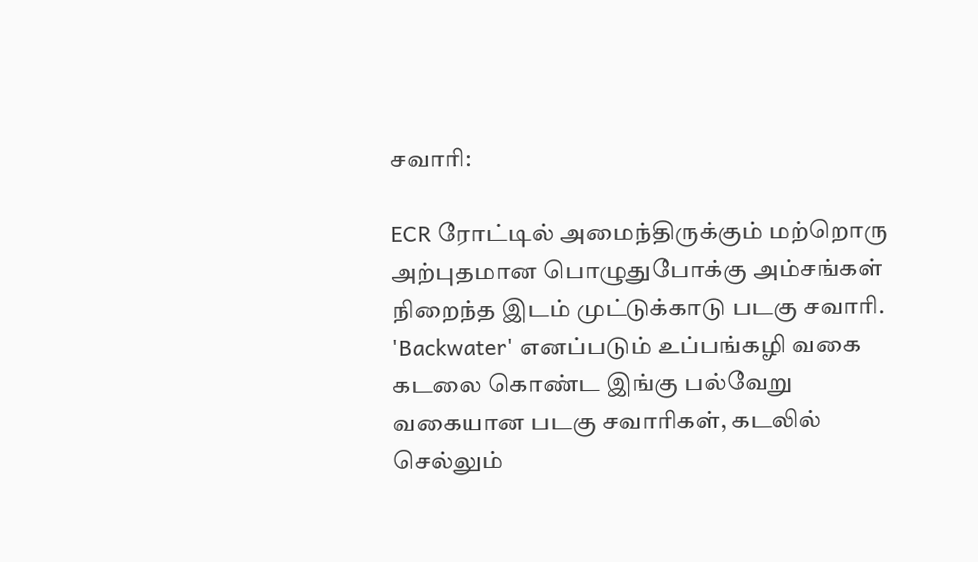சவாரி:

ECR ரோட்டில் அமைந்திருக்கும் மற்றொரு அற்புதமான பொழுதுபோக்கு அம்சங்கள் நிறைந்த இடம் முட்டுக்காடு படகு சவாரி. 'Backwater' எனப்படும் உப்பங்கழி வகை கடலை கொண்ட இங்கு பல்வேறு வகையான படகு சவாரிகள், கடலில் செல்லும்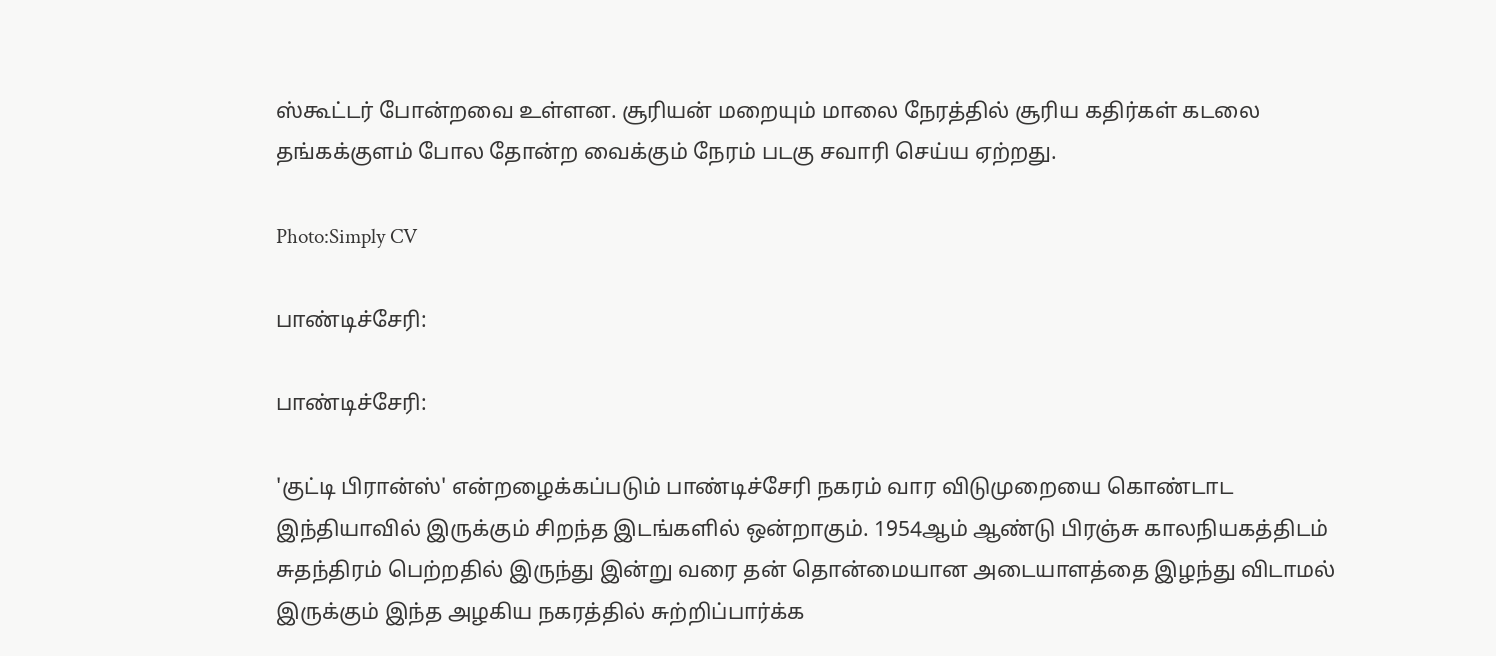ஸ்கூட்டர் போன்றவை உள்ளன. சூரியன் மறையும் மாலை நேரத்தில் சூரிய கதிர்கள் கடலை தங்கக்குளம் போல தோன்ற வைக்கும் நேரம் படகு சவாரி செய்ய ஏற்றது.

Photo:Simply CV

பாண்டிச்சேரி:

பாண்டிச்சேரி:

'குட்டி பிரான்ஸ்' என்றழைக்கப்படும் பாண்டிச்சேரி நகரம் வார விடுமுறையை கொண்டாட இந்தியாவில் இருக்கும் சிறந்த இடங்களில் ஒன்றாகும். 1954ஆம் ஆண்டு பிரஞ்சு காலநியகத்திடம் சுதந்திரம் பெற்றதில் இருந்து இன்று வரை தன் தொன்மையான அடையாளத்தை இழந்து விடாமல் இருக்கும் இந்த அழகிய நகரத்தில் சுற்றிப்பார்க்க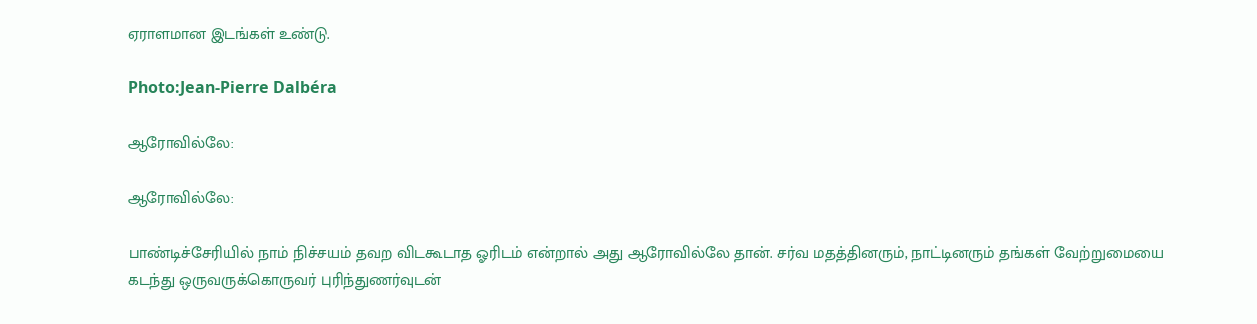ஏராளமான இடங்கள் உண்டு.

Photo:Jean-Pierre Dalbéra

ஆரோவில்லே:

ஆரோவில்லே:

பாண்டிச்சேரியில் நாம் நிச்சயம் தவற விடகூடாத ஓரிடம் என்றால் அது ஆரோவில்லே தான். சர்வ மதத்தினரும், நாட்டினரும் தங்கள் வேற்றுமையை கடந்து ஒருவருக்கொருவர் புரிந்துணர்வுடன்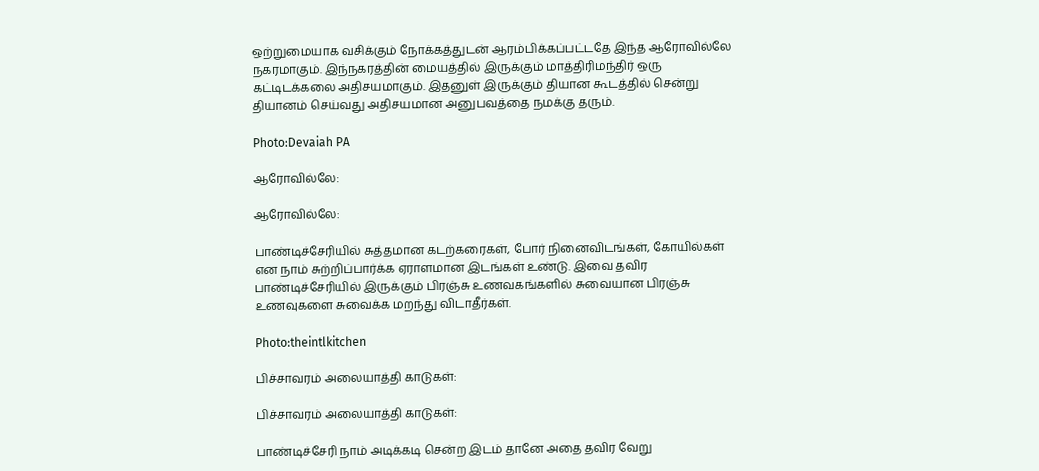ஒற்றுமையாக வசிக்கும் நோக்கத்துடன் ஆரம்பிக்கப்பட்டதே இந்த ஆரோவில்லே நகரமாகும். இந்நகரத்தின் மையத்தில் இருக்கும் மாத்திரிமந்திர் ஒரு கட்டிடக்கலை அதிசயமாகும். இதனுள் இருக்கும் தியான கூடத்தில் சென்று தியானம் செய்வது அதிசயமான அனுபவத்தை நமக்கு தரும்.

Photo:Devaiah PA

ஆரோவில்லே:

ஆரோவில்லே:

பாண்டிச்சேரியில் சுத்தமான கடற்கரைகள், போர் நினைவிடங்கள், கோயில்கள் என நாம் சுற்றிப்பார்க்க ஏராளமான இடங்கள் உண்டு. இவை தவிர பாண்டிச்சேரியில் இருக்கும் பிரஞ்சு உணவகங்களில் சுவையான பிரஞ்சு உணவுகளை சுவைக்க மறந்து விடாதீர்கள்.

Photo:theintlkitchen

பிச்சாவரம் அலையாத்தி காடுகள்:

பிச்சாவரம் அலையாத்தி காடுகள்:

பாண்டிச்சேரி நாம் அடிக்கடி சென்ற இடம் தானே அதை தவிர வேறு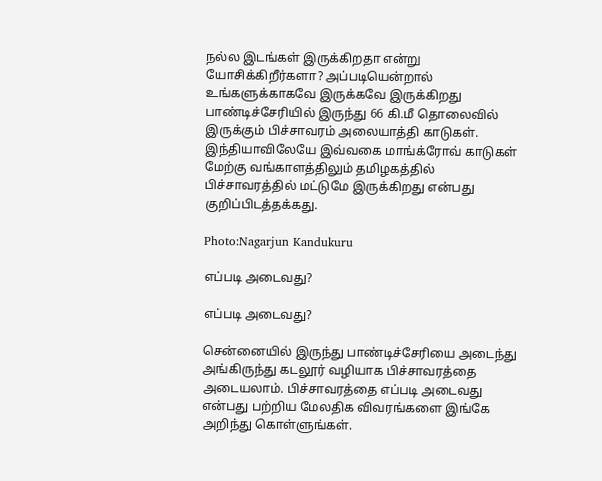நல்ல இடங்கள் இருக்கிறதா என்று யோசிக்கிறீர்களா? அப்படியென்றால் உங்களுக்காகவே இருக்கவே இருக்கிறது பாண்டிச்சேரியில் இருந்து 66 கி.மீ தொலைவில் இருக்கும் பிச்சாவரம் அலையாத்தி காடுகள். இந்தியாவிலேயே இவ்வகை மாங்க்ரோவ் காடுகள் மேற்கு வங்காளத்திலும் தமிழகத்தில் பிச்சாவரத்தில் மட்டுமே இருக்கிறது என்பது குறிப்பிடத்தக்கது.

Photo:Nagarjun Kandukuru

எப்படி அடைவது?

எப்படி அடைவது?

சென்னையில் இருந்து பாண்டிச்சேரியை அடைந்து அங்கிருந்து கடலூர் வழியாக பிச்சாவரத்தை அடையலாம். பிச்சாவரத்தை எப்படி அடைவது என்பது பற்றிய மேலதிக விவரங்களை இங்கே அறிந்து கொள்ளுங்கள்.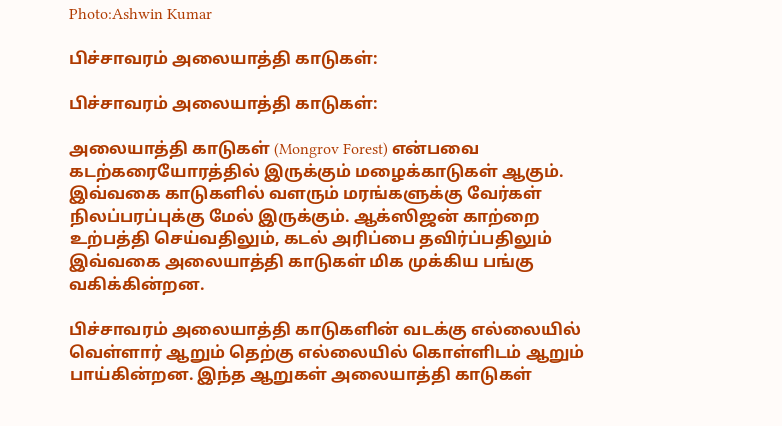Photo:Ashwin Kumar

பிச்சாவரம் அலையாத்தி காடுகள்:

பிச்சாவரம் அலையாத்தி காடுகள்:

அலையாத்தி காடுகள் (Mongrov Forest) என்பவை கடற்கரையோரத்தில் இருக்கும் மழைக்காடுகள் ஆகும். இவ்வகை காடுகளில் வளரும் மரங்களுக்கு வேர்கள் நிலப்பரப்புக்கு மேல் இருக்கும். ஆக்ஸிஜன் காற்றை உற்பத்தி செய்வதிலும், கடல் அரிப்பை தவிர்ப்பதிலும் இவ்வகை அலையாத்தி காடுகள் மிக முக்கிய பங்கு வகிக்கின்றன.

பிச்சாவரம் அலையாத்தி காடுகளின் வடக்கு எல்லையில் வெள்ளார் ஆறும் தெற்கு எல்லையில் கொள்ளிடம் ஆறும் பாய்கின்றன. இந்த ஆறுகள் அலையாத்தி காடுகள்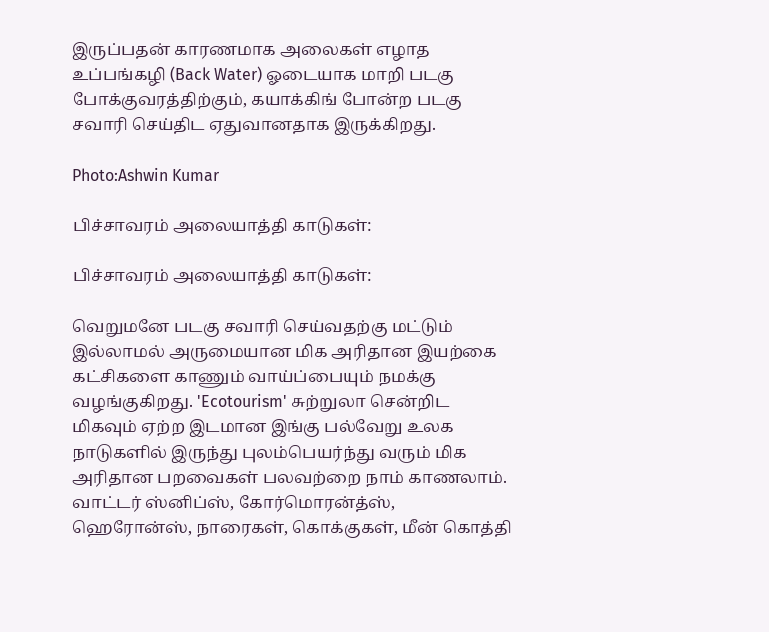இருப்பதன் காரணமாக அலைகள் எழாத உப்பங்கழி (Back Water) ஓடையாக மாறி படகு போக்குவரத்திற்கும், கயாக்கிங் போன்ற படகு சவாரி செய்திட ஏதுவானதாக இருக்கிறது.

Photo:Ashwin Kumar

பிச்சாவரம் அலையாத்தி காடுகள்:

பிச்சாவரம் அலையாத்தி காடுகள்:

வெறுமனே படகு சவாரி செய்வதற்கு மட்டும் இல்லாமல் அருமையான மிக அரிதான இயற்கை கட்சிகளை காணும் வாய்ப்பையும் நமக்கு வழங்குகிறது. 'Ecotourism' சுற்றுலா சென்றிட மிகவும் ஏற்ற இடமான இங்கு பல்வேறு உலக நாடுகளில் இருந்து புலம்பெயர்ந்து வரும் மிக அரிதான பறவைகள் பலவற்றை நாம் காணலாம். வாட்டர் ஸ்னிப்ஸ், கோர்மொரன்த்ஸ், ஹெரோன்ஸ், நாரைகள், கொக்குகள், மீன் கொத்தி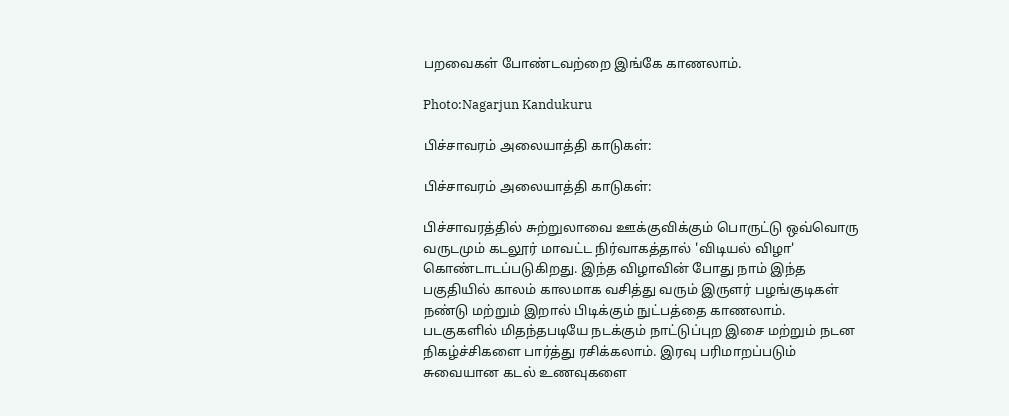பறவைகள் போண்டவற்றை இங்கே காணலாம்.

Photo:Nagarjun Kandukuru

பிச்சாவரம் அலையாத்தி காடுகள்:

பிச்சாவரம் அலையாத்தி காடுகள்:

பிச்சாவரத்தில் சுற்றுலாவை ஊக்குவிக்கும் பொருட்டு ஒவ்வொரு வருடமும் கடலூர் மாவட்ட நிர்வாகத்தால் 'விடியல் விழா' கொண்டாடப்படுகிறது. இந்த விழாவின் போது நாம் இந்த பகுதியில் காலம் காலமாக வசித்து வரும் இருளர் பழங்குடிகள் நண்டு மற்றும் இறால் பிடிக்கும் நுட்பத்தை காணலாம். படகுகளில் மிதந்தபடியே நடக்கும் நாட்டுப்புற இசை மற்றும் நடன நிகழ்ச்சிகளை பார்த்து ரசிக்கலாம். இரவு பரிமாறப்படும் சுவையான கடல் உணவுகளை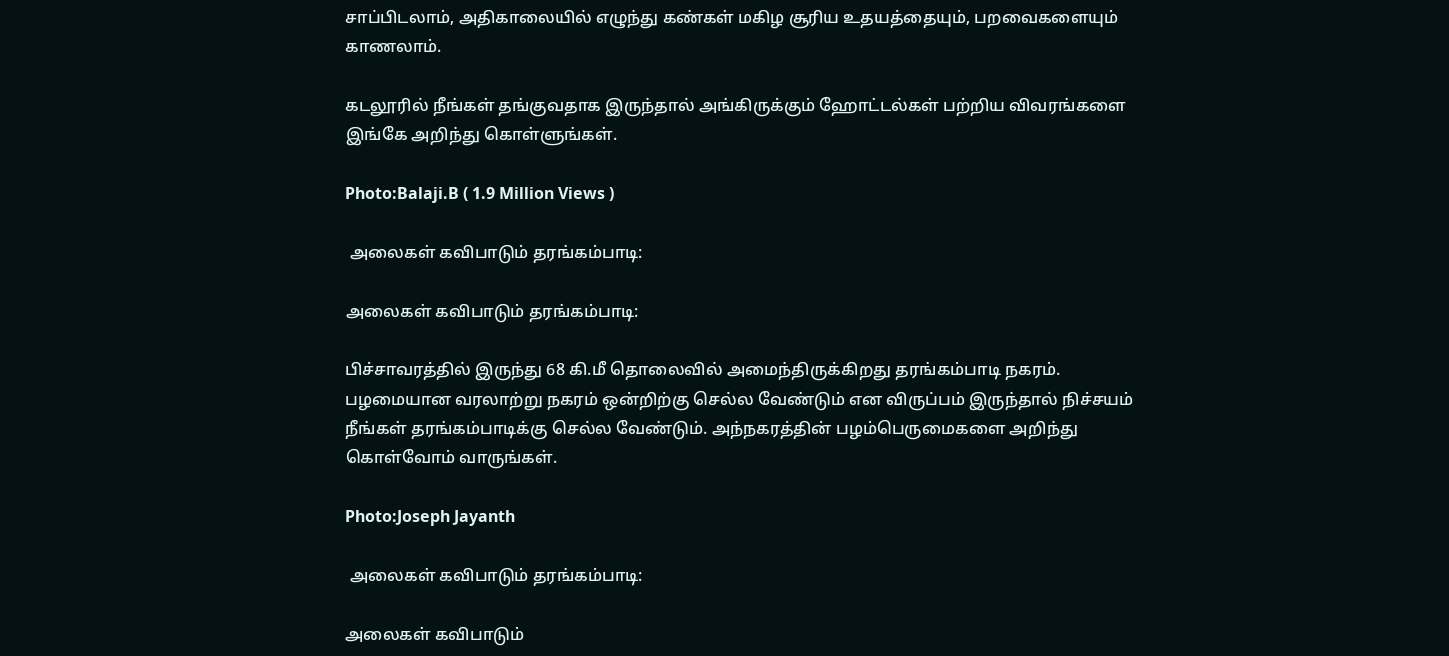சாப்பிடலாம், அதிகாலையில் எழுந்து கண்கள் மகிழ சூரிய உதயத்தையும், பறவைகளையும் காணலாம்.

கடலூரில் நீங்கள் தங்குவதாக இருந்தால் அங்கிருக்கும் ஹோட்டல்கள் பற்றிய விவரங்களை இங்கே அறிந்து கொள்ளுங்கள்.

Photo:Balaji.B ( 1.9 Million Views )

 அலைகள் கவிபாடும் தரங்கம்பாடி:

அலைகள் கவிபாடும் தரங்கம்பாடி:

பிச்சாவரத்தில் இருந்து 68 கி.மீ தொலைவில் அமைந்திருக்கிறது தரங்கம்பாடி நகரம். பழமையான வரலாற்று நகரம் ஒன்றிற்கு செல்ல வேண்டும் என விருப்பம் இருந்தால் நிச்சயம் நீங்கள் தரங்கம்பாடிக்கு செல்ல வேண்டும். அந்நகரத்தின் பழம்பெருமைகளை அறிந்து கொள்வோம் வாருங்கள்.

Photo:Joseph Jayanth

 அலைகள் கவிபாடும் தரங்கம்பாடி:

அலைகள் கவிபாடும்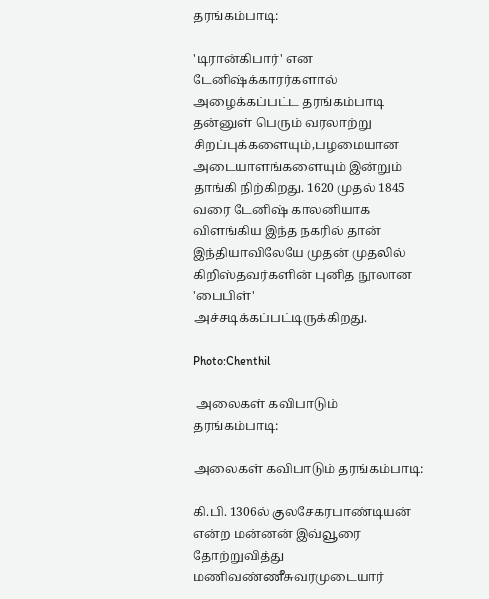தரங்கம்பாடி:

'டிரான்கிபார்' என டேனிஷ்க்காரர்களால் அழைக்கப்பட்ட தரங்கம்பாடி தன்னுள் பெரும் வரலாற்று சிறப்புக்களையும்,பழமையான அடையாளங்களையும் இன்றும் தாங்கி நிற்கிறது. 1620 முதல் 1845 வரை டேனிஷ் காலனியாக விளங்கிய இந்த நகரில் தான் இந்தியாவிலேயே முதன் முதலில் கிறிஸ்தவர்களின் புனித நூலான 'பைபிள்' அச்சடிக்கப்பட்டிருக்கிறது.

Photo:Chenthil

 அலைகள் கவிபாடும் தரங்கம்பாடி:

அலைகள் கவிபாடும் தரங்கம்பாடி:

கி.பி. 1306ல் குலசேகரபாண்டியன் என்ற மன்னன் இவ்வூரை தோற்றுவித்து மணிவண்ணீசுவரமுடையார்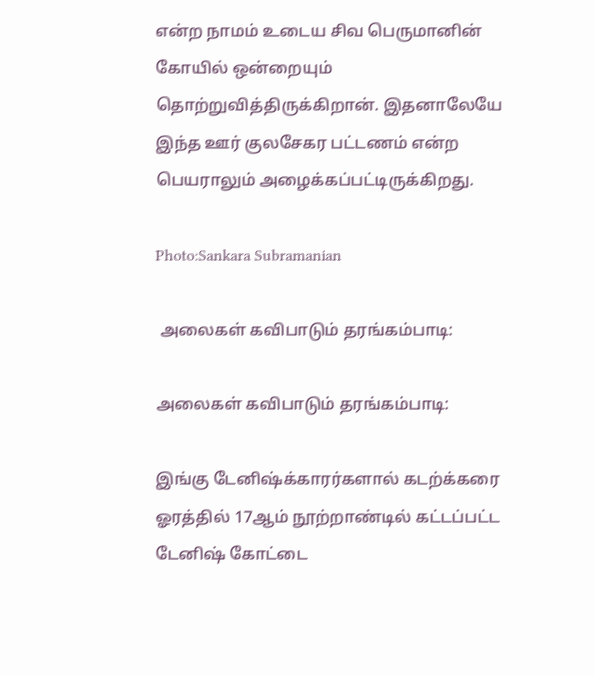என்ற நாமம் உடைய சிவ பெருமானின் கோயில் ஒன்றையும் தொற்றுவித்திருக்கிறான். இதனாலேயே இந்த ஊர் குலசேகர பட்டணம் என்ற பெயராலும் அழைக்கப்பட்டிருக்கிறது.

Photo:Sankara Subramanian

 அலைகள் கவிபாடும் தரங்கம்பாடி:

அலைகள் கவிபாடும் தரங்கம்பாடி:

இங்கு டேனிஷ்க்காரர்களால் கடற்க்கரை ஓரத்தில் 17ஆம் நூற்றாண்டில் கட்டப்பட்ட டேனிஷ் கோட்டை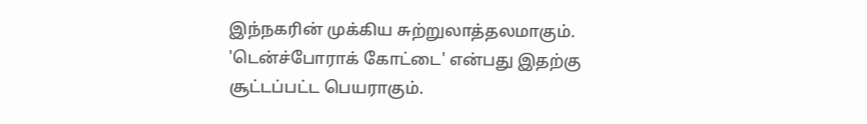இந்நகரின் முக்கிய சுற்றுலாத்தலமாகும். 'டென்ச்போராக் கோட்டை' என்பது இதற்கு சூட்டப்பட்ட பெயராகும்.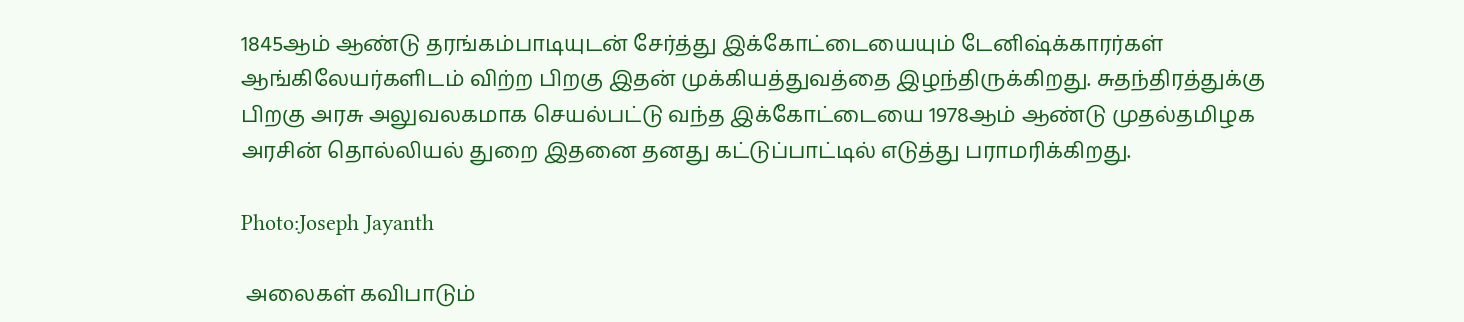1845ஆம் ஆண்டு தரங்கம்பாடியுடன் சேர்த்து இக்கோட்டையையும் டேனிஷ்க்காரர்கள் ஆங்கிலேயர்களிடம் விற்ற பிறகு இதன் முக்கியத்துவத்தை இழந்திருக்கிறது. சுதந்திரத்துக்கு பிறகு அரசு அலுவலகமாக செயல்பட்டு வந்த இக்கோட்டையை 1978ஆம் ஆண்டு முதல்தமிழக அரசின் தொல்லியல் துறை இதனை தனது கட்டுப்பாட்டில் எடுத்து பராமரிக்கிறது.

Photo:Joseph Jayanth

 அலைகள் கவிபாடும்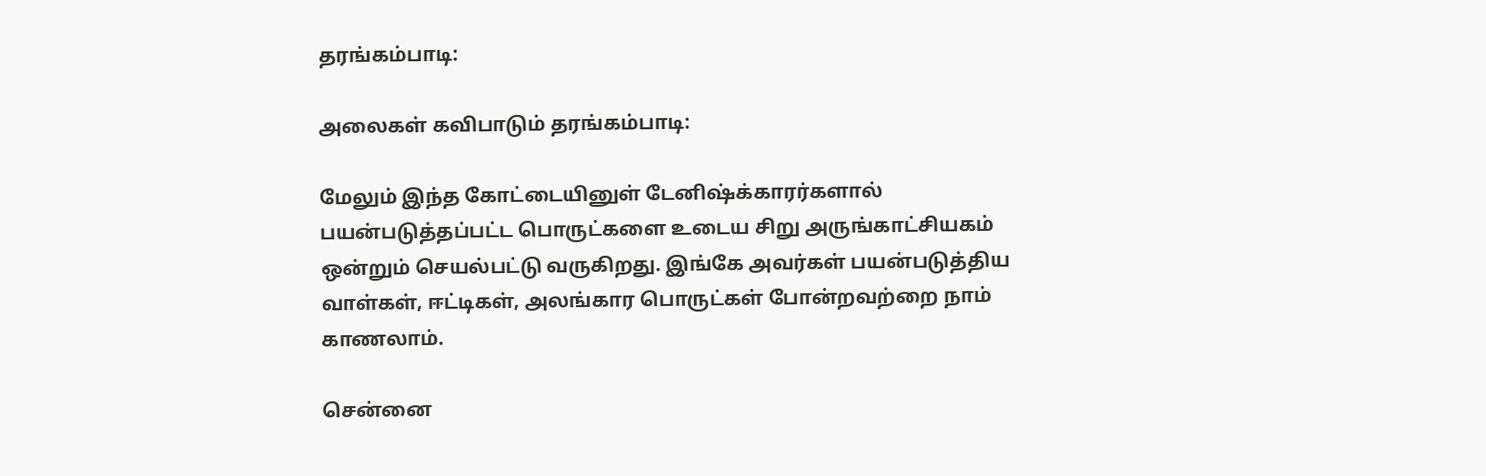தரங்கம்பாடி:

அலைகள் கவிபாடும் தரங்கம்பாடி:

மேலும் இந்த கோட்டையினுள் டேனிஷ்க்காரர்களால் பயன்படுத்தப்பட்ட பொருட்களை உடைய சிறு அருங்காட்சியகம் ஒன்றும் செயல்பட்டு வருகிறது. இங்கே அவர்கள் பயன்படுத்திய வாள்கள், ஈட்டிகள், அலங்கார பொருட்கள் போன்றவற்றை நாம் காணலாம்.

சென்னை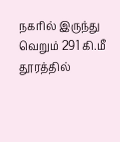நகரில் இருந்து வெறும் 291 கி.மீ தூரத்தில்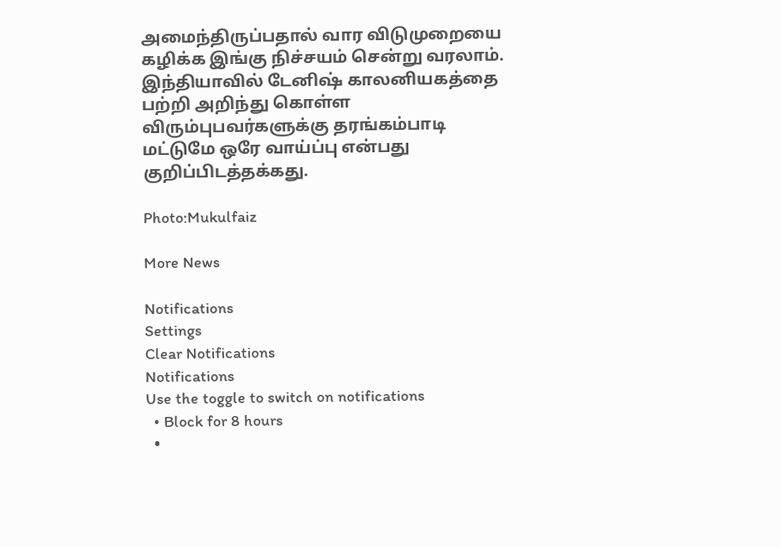அமைந்திருப்பதால் வார விடுமுறையை கழிக்க இங்கு நிச்சயம் சென்று வரலாம். இந்தியாவில் டேனிஷ் காலனியகத்தை பற்றி அறிந்து கொள்ள விரும்புபவர்களுக்கு தரங்கம்பாடி மட்டுமே ஒரே வாய்ப்பு என்பது குறிப்பிடத்தக்கது.

Photo:Mukulfaiz

More News

Notifications
Settings
Clear Notifications
Notifications
Use the toggle to switch on notifications
  • Block for 8 hours
  •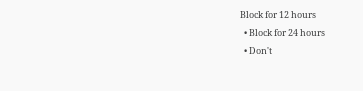Block for 12 hours
  • Block for 24 hours
  • Don't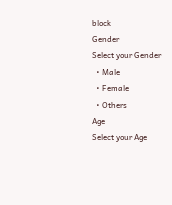block
Gender
Select your Gender
  • Male
  • Female
  • Others
Age
Select your Age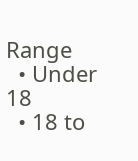Range
  • Under 18
  • 18 to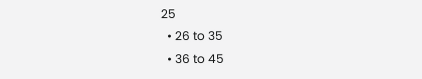25
  • 26 to 35
  • 36 to 45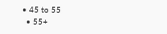• 45 to 55
  • 55+